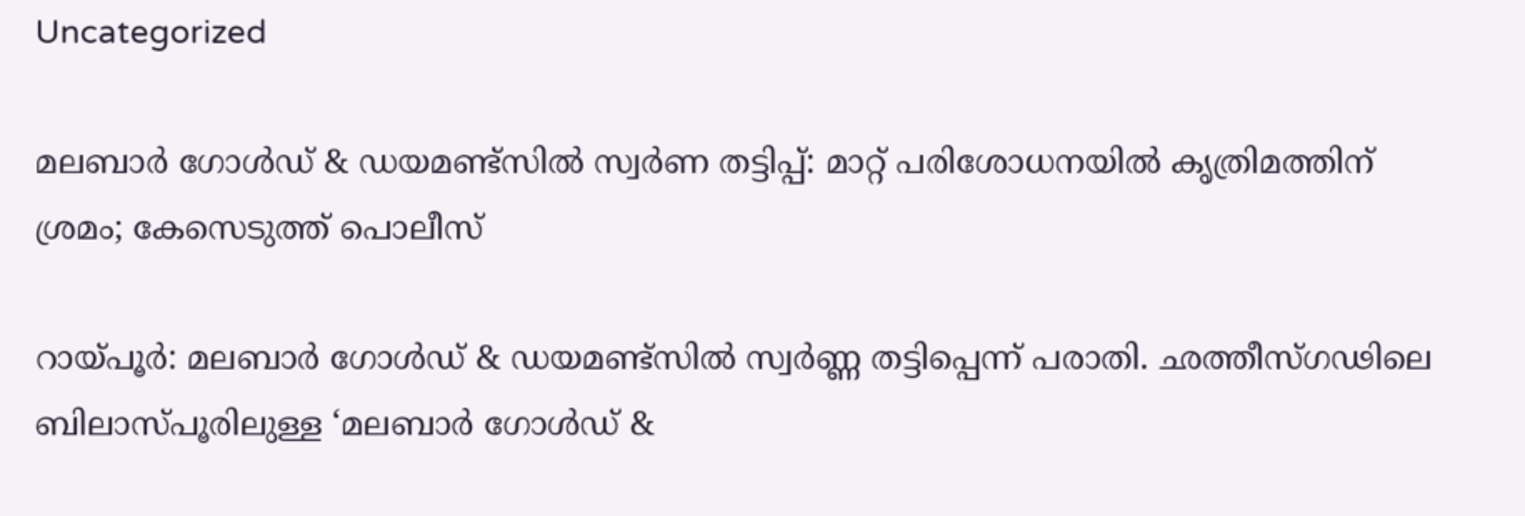Uncategorized

മലബാര്‍ ഗോള്‍ഡ് & ഡയമണ്ട്‌സില്‍ സ്വര്‍ണ തട്ടിപ്പ്: മാറ്റ് പരിശോധനയില്‍ കൃത്രിമത്തിന് ശ്രമം; കേസെടുത്ത് പൊലീസ്

റായ്പൂർ: മലബാര്‍ ഗോള്‍ഡ് & ഡയമണ്ട്‌സില്‍ സ്വര്‍ണ്ണ തട്ടിപ്പെന്ന് പരാതി. ഛത്തീസ്ഗഢിലെ ബിലാസ്പൂരിലുള്ള ‘മലബാര്‍ ഗോള്‍ഡ് &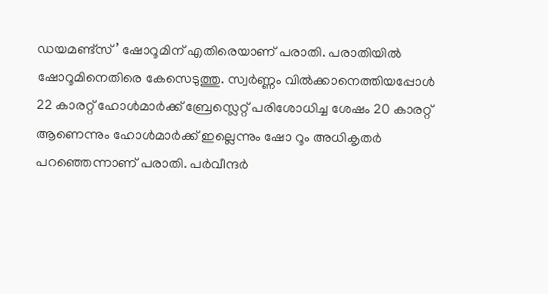ഡയമണ്ട്‌സ്’ ഷോറൂമിന് എതിരെയാണ് പരാതി. പരാതിയില്‍ ഷോറൂമിനെതിരെ കേസെടുത്തു. സ്വര്‍ണ്ണം വില്‍ക്കാനെത്തിയപ്പോള്‍ 22 കാരറ്റ് ഹോള്‍മാര്‍ക്ക് ബ്രേസ്ലെറ്റ് പരിശോധിച്ച ശേഷം 20 കാരറ്റ് ആണെന്നും ഹോള്‍മാര്‍ക്ക് ഇല്ലെന്നും ഷോ റൂം അധികൃതര്‍ പറഞ്ഞെന്നാണ് പരാതി. പര്‍വീന്ദര്‍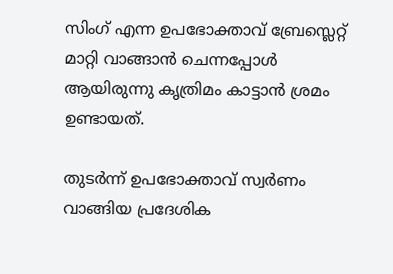സിംഗ് എന്ന ഉപഭോക്താവ് ബ്രേസ്ലെറ്റ് മാറ്റി വാങ്ങാന്‍ ചെന്നപ്പോള്‍ ആയിരുന്നു കൃത്രിമം കാട്ടാന്‍ ശ്രമം ഉണ്ടായത്.

തുടര്‍ന്ന് ഉപഭോക്താവ് സ്വര്‍ണം വാങ്ങിയ പ്രദേശിക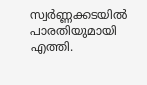സ്വര്‍ണ്ണക്കടയില്‍ പാരതിയുമായി എത്തി.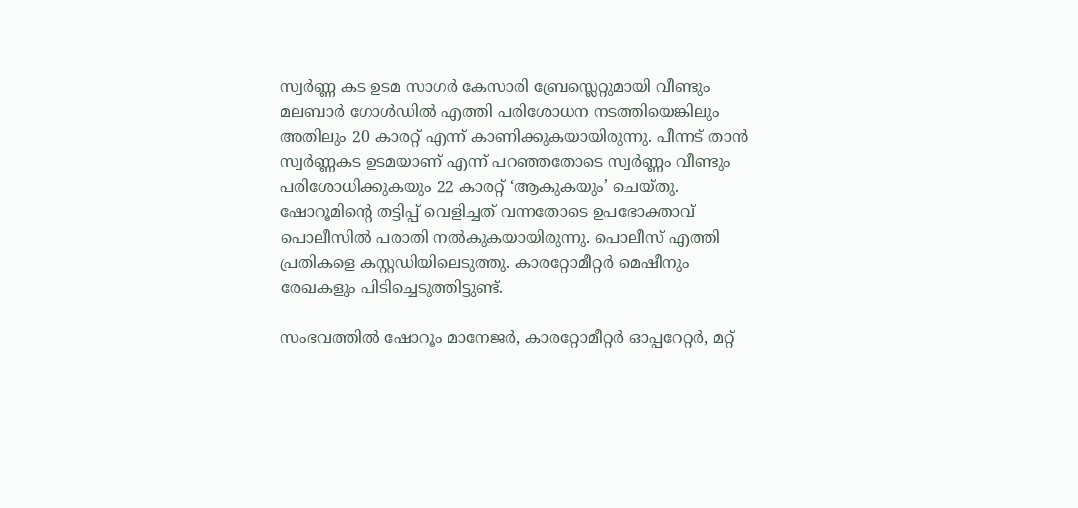സ്വര്‍ണ്ണ കട ഉടമ സാഗര്‍ കേസാരി ബ്രേസ്ലെറ്റുമായി വീണ്ടും മലബാര്‍ ഗോള്‍ഡില്‍ എത്തി പരിശോധന നടത്തിയെങ്കിലും അതിലും 20 കാരറ്റ് എന്ന് കാണിക്കുകയായിരുന്നു. പീന്നട് താന്‍ സ്വര്‍ണ്ണകട ഉടമയാണ് എന്ന് പറഞ്ഞതോടെ സ്വര്‍ണ്ണം വീണ്ടും പരിശോധിക്കുകയും 22 കാരറ്റ് ‘ആകുകയും’ ചെയ്തു. ഷോറൂമിന്റെ തട്ടിപ്പ് വെളിച്ചത് വന്നതോടെ ഉപഭോക്താവ് പൊലീസില്‍ പരാതി നല്‍കുകയായിരുന്നു. പൊലീസ് എത്തി പ്രതികളെ കസ്റ്റഡിയിലെടുത്തു. കാരറ്റോമീറ്റര്‍ മെഷീനും രേഖകളും പിടിച്ചെടുത്തിട്ടുണ്ട്.

സംഭവത്തില്‍ ഷോറൂം മാനേജര്‍, കാരറ്റോമീറ്റര്‍ ഓപ്പറേറ്റര്‍, മറ്റ്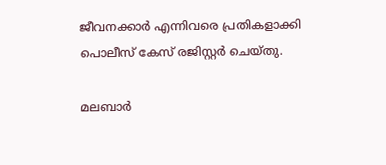ജീവനക്കാര്‍ എന്നിവരെ പ്രതികളാക്കി പൊലീസ് കേസ് രജിസ്റ്റര്‍ ചെയ്തു.

മലബാര്‍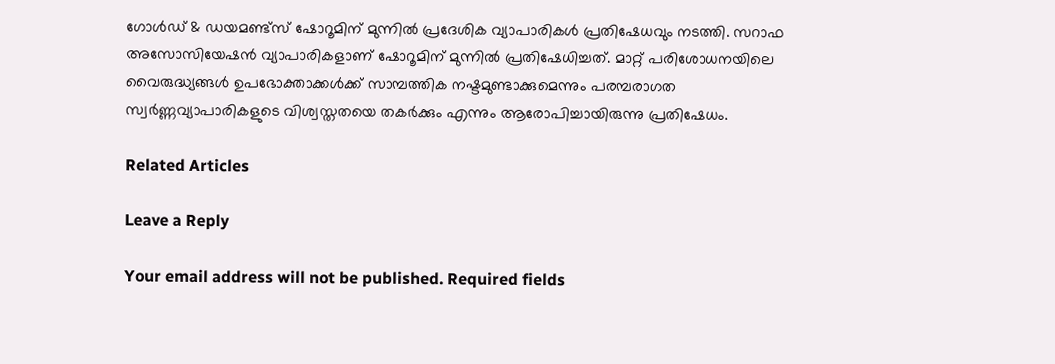ഗോള്‍ഡ് & ഡയമണ്ട്‌സ് ഷോറൂമിന് മുന്നില്‍ പ്രദേശിക വ്യാപാരികള്‍ പ്രതിഷേധവും നടത്തി. സറാഫ അസോസിയേഷന്‍ വ്യാപാരികളാണ് ഷോറൂമിന് മുന്നിൽ പ്രതിഷേധിച്ചത്. മാറ്റ് പരിശോധനയിലെ വൈരുദ്ധ്യങ്ങള്‍ ഉപഭോക്താക്കള്‍ക്ക് സാമ്പത്തിക നഷ്ടമുണ്ടാക്കുമെന്നും പരമ്പരാഗത സ്വര്‍ണ്ണവ്യാപാരികളുടെ വിശ്വസ്തതയെ തകര്‍ക്കും എന്നും ആരോപിച്ചായിരുന്നു പ്രതിഷേധം.

Related Articles

Leave a Reply

Your email address will not be published. Required fields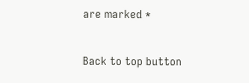are marked *

Back to top button